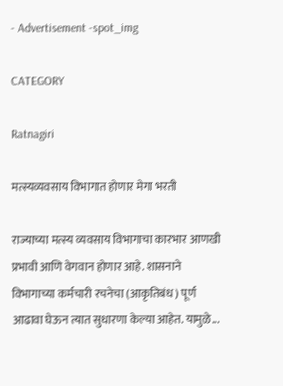- Advertisement -spot_img

CATEGORY

Ratnagiri

मत्स्यव्यवसाय विभागात होणार मेगा भरती

राज्याच्या मत्स्य व्यवसाय विभागाचा कारभार आणखी प्रभावी आणि वेगवान होणार आहे. शासनाने विभागाच्या कर्मचारी रचनेचा (आकृतिबंध) पूर्ण आढावा घेऊन त्यात सुधारणा केल्या आहेत. यामुळे...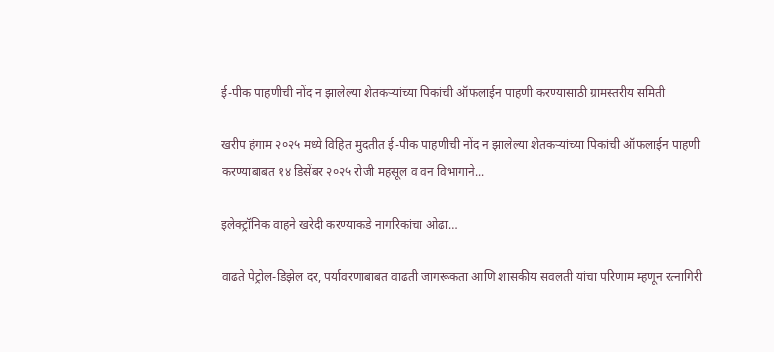ई-पीक पाहणीची नोंद न झालेल्या शेतकऱ्यांच्या पिकांची ऑफलाईन पाहणी करण्यासाठी ग्रामस्तरीय समिती

खरीप हंगाम २०२५ मध्ये विहित मुदतीत ई-पीक पाहणीची नोंद न झालेल्या शेतकऱ्यांच्या पिकांची ऑफलाईन पाहणी करण्याबाबत १४ डिसेंबर २०२५ रोजी महसूल व वन विभागाने...

इलेक्ट्रॉनिक वाहने खरेदी करण्याकडे नागरिकांचा ओढा…

वाढते पेट्रोल-डिझेल दर, पर्यावरणाबाबत वाढती जागरूकता आणि शासकीय सवलती यांचा परिणाम म्हणून रत्नागिरी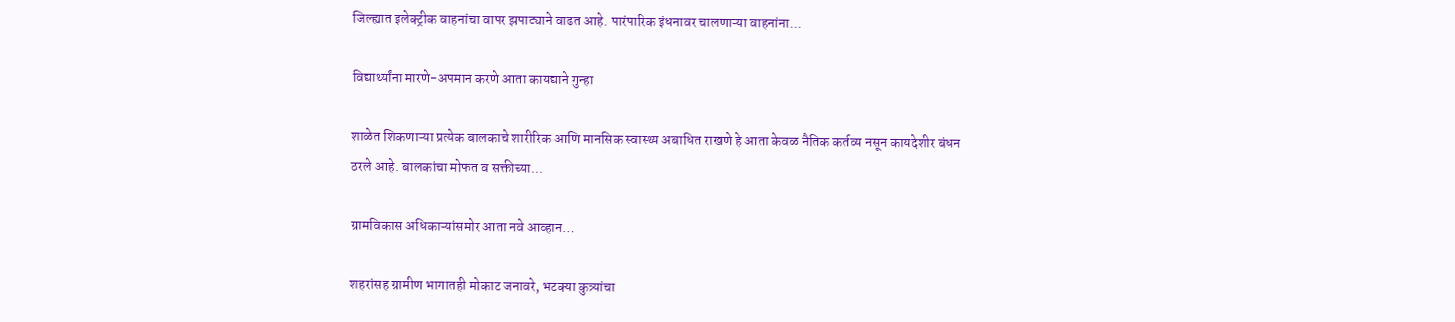जिल्ह्यात इलेक्ट्रीक वाहनांचा वापर झपाट्याने वाढत आहे. पारंपारिक इंधनावर चालणाऱ्या वाहनांना...

विद्यार्थ्यांना मारणे-अपमान करणे आता कायद्याने गुन्हा

शाळेत शिकणाऱ्या प्रत्येक बालकाचे शारीरिक आणि मानसिक स्वास्थ्य अबाधित राखणे हे आता केवळ नैतिक कर्तव्य नसून कायदेशीर बंधन ठरले आहे. बालकांचा मोफत व सक्तीच्या...

ग्रामविकास अधिकाऱ्यांसमोर आता नवे आव्हान…

शहरांसह ग्रामीण भागातही मोकाट जनावरे, भटक्या कुत्र्यांचा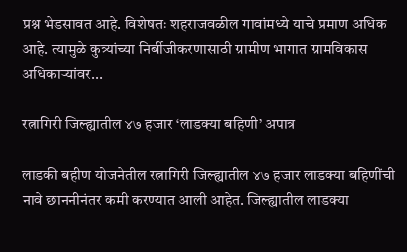प्रश्न भेडसावत आहे. विशेषतः शहराजवळील गावांमध्ये याचे प्रमाण अधिक आहे. त्यामुळे कुत्र्यांच्या निर्बीजीकरणासाठी ग्रामीण भागात ग्रामविकास अधिकाऱ्यांवर...

रत्नागिरी जिल्ह्यातील ४७ हजार ‘लाडक्या बहिणी’ अपात्र

लाडकी बहीण योजनेतील रत्नागिरी जिल्ह्यातील ४७ हजार लाडक्या बहिणींची नावे छाननीनंतर कमी करण्यात आली आहेत. जिल्ह्यातील लाडक्या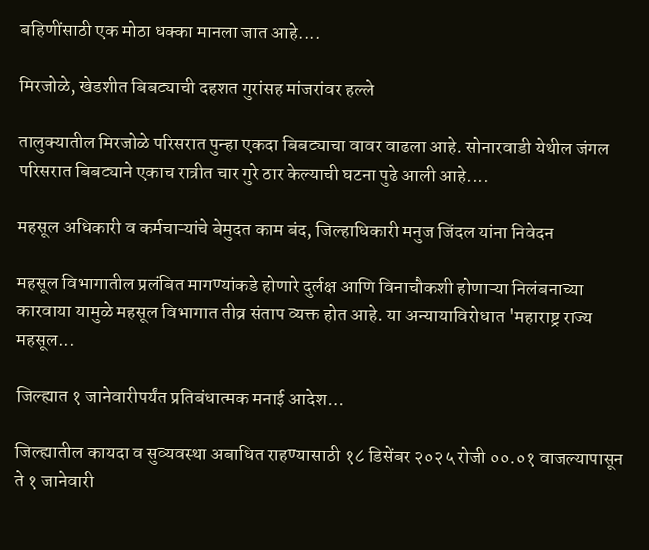बहिणींसाठी एक मोठा धक्का मानला जात आहे....

मिरजोळे, खेडशीत बिबट्याची दहशत गुरांसह मांजरांवर हल्ले

तालुक्यातील मिरजोळे परिसरात पुन्हा एकदा बिबट्याचा वावर वाढला आहे. सोनारवाडी येथील जंगल परिसरात बिबट्याने एकाच रात्रीत चार गुरे ठार केल्याची घटना पुढे आली आहे....

महसूल अधिकारी व कर्मचाऱ्यांचे बेमुदत काम बंद, जिल्हाधिकारी मनुज जिंदल यांना निवेदन

महसूल विभागातील प्रलंबित मागण्यांकडे होणारे दुर्लक्ष आणि विनाचौकशी होणाऱ्या निलंबनाच्या कारवाया यामुळे महसूल विभागात तीव्र संताप व्यक्त होत आहे. या अन्यायाविरोधात 'महाराष्ट्र राज्य महसूल...

जिल्ह्यात १ जानेवारीपर्यंत प्रतिबंधात्मक मनाई आदेश…

जिल्ह्यातील कायदा व सुव्यवस्था अबाधित राहण्यासाठी १८ डिसेंबर २०२५ रोजी ००.०१ वाजल्यापासून ते १ जानेवारी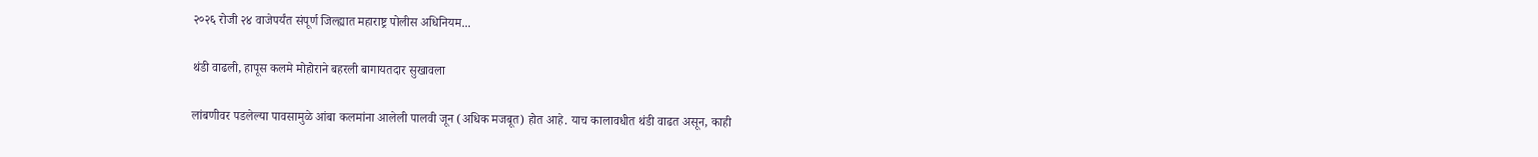२०२६ रोजी २४ वाजेपर्यंत संपूर्ण जिल्ह्यात महाराष्ट्र पोलीस अधिनियम...

थंडी वाढली, हापूस कलमे मोहोराने बहरली बागायतदार सुखावला

लांबणीवर पडलेल्या पावसामुळे आंबा कलमांना आलेली पालवी जून (अधिक मजबूत) होत आहे. याच कालावधीत थंडी वाढत असून, काही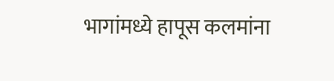भागांमध्ये हापूस कलमांना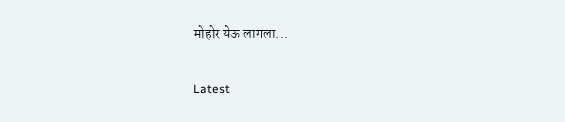मोहोर येऊ लागला...

Latest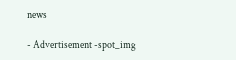news

- Advertisement -spot_img